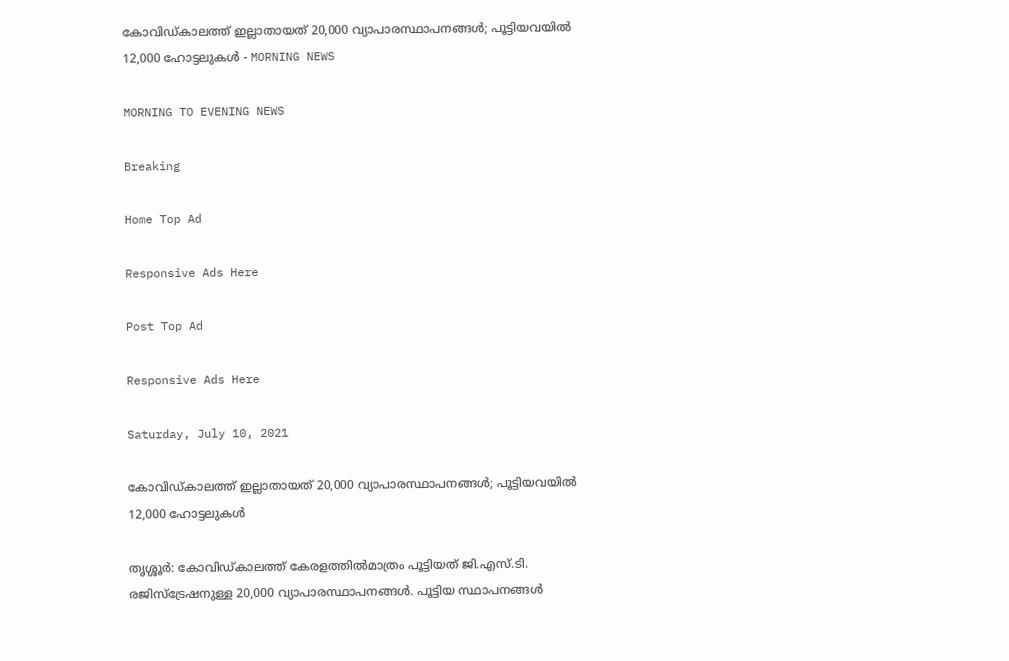കോവിഡ്കാലത്ത് ഇല്ലാതായത് 20,000 വ്യാപാരസ്ഥാപനങ്ങൾ; പൂട്ടിയവയിൽ 12,000 ഹോട്ടലുകൾ - MORNING NEWS

MORNING TO EVENING NEWS

Breaking

Home Top Ad

Responsive Ads Here

Post Top Ad

Responsive Ads Here

Saturday, July 10, 2021

കോവിഡ്കാലത്ത് ഇല്ലാതായത് 20,000 വ്യാപാരസ്ഥാപനങ്ങൾ; പൂട്ടിയവയിൽ 12,000 ഹോട്ടലുകൾ

തൃശ്ശൂർ: കോവിഡ്കാലത്ത് കേരളത്തിൽമാത്രം പൂട്ടിയത് ജി.എസ്.ടി. രജിസ്ട്രേഷനുള്ള 20,000 വ്യാപാരസ്ഥാപനങ്ങൾ. പൂട്ടിയ സ്ഥാപനങ്ങൾ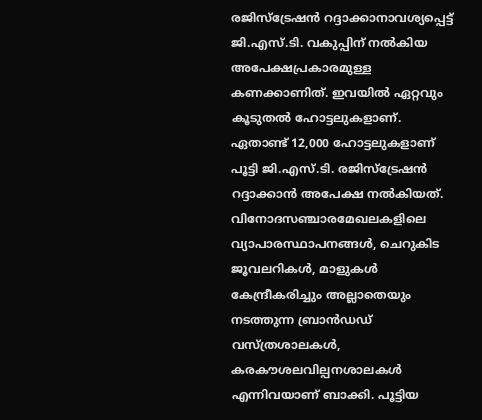രജിസ്ട്രേഷൻ റദ്ദാക്കാനാവശ്യപ്പെട്ട് ജി.എസ്.ടി. വകുപ്പിന് നൽകിയ അപേക്ഷപ്രകാരമുള്ള കണക്കാണിത്. ഇവയിൽ ഏറ്റവും കൂടുതൽ ഹോട്ടലുകളാണ്. ഏതാണ്ട് 12,000 ഹോട്ടലുകളാണ് പൂട്ടി ജി.എസ്.ടി. രജിസ്ട്രേഷൻ റദ്ദാക്കാൻ അപേക്ഷ നൽകിയത്. വിനോദസഞ്ചാരമേഖലകളിലെ വ്യാപാരസ്ഥാപനങ്ങൾ, ചെറുകിട ജൂവലറികൾ, മാളുകൾ കേന്ദ്രീകരിച്ചും അല്ലാതെയും നടത്തുന്ന ബ്രാൻ‍ഡഡ് വസ്ത്രശാലകൾ, കരകൗശലവില്പനശാലകൾ എന്നിവയാണ് ബാക്കി. പൂട്ടിയ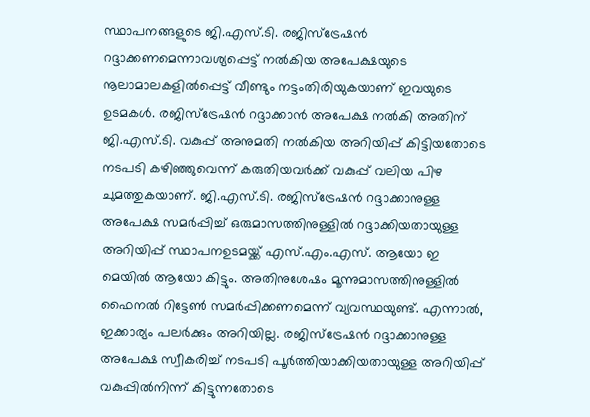സ്ഥാപനങ്ങളുടെ ജി.എസ്.ടി. രജിസ്ട്രേഷൻ റദ്ദാക്കണമെന്നാവശ്യപ്പെട്ട് നൽകിയ അപേക്ഷയുടെ നൂലാമാലകളിൽപ്പെട്ട് വീണ്ടും നട്ടംതിരിയുകയാണ് ഇവയുടെ ഉടമകൾ. രജിസ്ട്രേഷൻ റദ്ദാക്കാൻ അപേക്ഷ നൽകി അതിന് ജി.എസ്.ടി. വകുപ്പ് അനുമതി നൽകിയ അറിയിപ്പ് കിട്ടിയതോടെ നടപടി കഴിഞ്ഞുവെന്ന് കരുതിയവർക്ക് വകുപ്പ് വലിയ പിഴ ചുമത്തുകയാണ്. ജി.എസ്.ടി. രജിസ്ട്രേഷൻ റദ്ദാക്കാനുള്ള അപേക്ഷ സമർപ്പിച്ച് ഒരുമാസത്തിനുള്ളിൽ റദ്ദാക്കിയതായുള്ള അറിയിപ്പ് സ്ഥാപനഉടമയ്ക്ക് എസ്.എം.എസ്. ആയോ ഇ മെയിൽ ആയോ കിട്ടും. അതിനുശേഷം മൂന്നുമാസത്തിനുള്ളിൽ ഫൈനൽ റിട്ടേൺ സമർപ്പിക്കണമെന്ന് വ്യവസ്ഥയുണ്ട്. എന്നാൽ, ഇക്കാര്യം പലർക്കും അറിയില്ല. രജിസ്ട്രേഷൻ റദ്ദാക്കാനുള്ള അപേക്ഷ സ്വീകരിച്ച് നടപടി പൂർത്തിയാക്കിയതായുള്ള അറിയിപ്പ് വകുപ്പിൽനിന്ന് കിട്ടുന്നതോടെ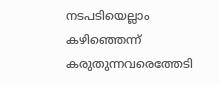നടപടിയെല്ലാം കഴിഞ്ഞെന്ന് കരുതുന്നവരെത്തേടി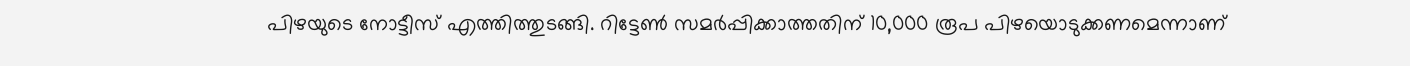പിഴയുടെ നോട്ടീസ് എത്തിത്തുടങ്ങി. റിട്ടേൺ സമർപ്പിക്കാത്തതിന് 10,000 രൂപ പിഴയൊടുക്കണമെന്നാണ്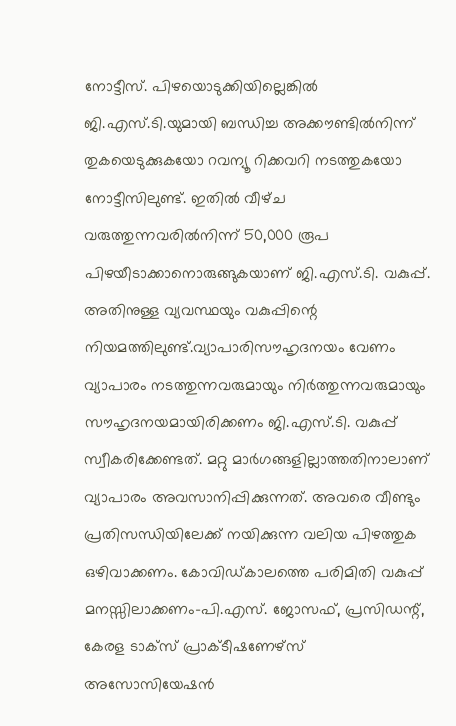നോട്ടീസ്. പിഴയൊടുക്കിയില്ലെങ്കിൽ ജി.എസ്.ടി.യുമായി ബന്ധിച്ച അക്കൗണ്ടിൽനിന്ന് തുകയെടുക്കുകയോ റവന്യൂ റിക്കവറി നടത്തുകയോ നോട്ടീസിലുണ്ട്. ഇതിൽ വീഴ്‌ച വരുത്തുന്നവരിൽനിന്ന് 50,000 രൂപ പിഴയീടാക്കാനൊരുങ്ങുകയാണ് ജി.എസ്.ടി. വകുപ്പ്. അതിനുള്ള വ്യവസ്ഥയും വകുപ്പിന്റെ നിയമത്തിലുണ്ട്.വ്യാപാരിസൗഹൃദനയം വേണം വ്യാപാരം നടത്തുന്നവരുമായും നിർത്തുന്നവരുമായും സൗഹൃദനയമായിരിക്കണം ജി.എസ്.ടി. വകുപ്പ് സ്വീകരിക്കേണ്ടത്. മറ്റു മാർഗങ്ങളില്ലാത്തതിനാലാണ് വ്യാപാരം അവസാനിപ്പിക്കുന്നത്. അവരെ വീണ്ടും പ്രതിസന്ധിയിലേക്ക് നയിക്കുന്ന വലിയ പിഴത്തുക ഒഴിവാക്കണം. കോവിഡ്കാലത്തെ പരിമിതി വകുപ്പ് മനസ്സിലാക്കണം-പി.എസ്. ജോസഫ്, പ്രസിഡന്റ്, കേരള ടാക്സ് പ്രാക്ടീഷണേഴ്സ് അസോസിയേഷൻ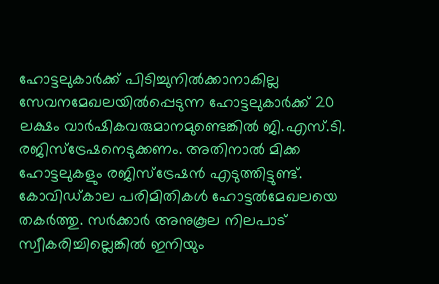ഹോട്ടലുകാർക്ക് പിടിച്ചുനിൽക്കാനാകില്ല സേവനമേഖലയിൽപ്പെടുന്ന ഹോട്ടലുകാർക്ക് 20 ലക്ഷം വാർഷികവരുമാനമുണ്ടെങ്കിൽ ജി.എസ്.ടി. രജിസ്ട്രേഷനെടുക്കണം. അതിനാൽ മിക്ക ഹോട്ടലുകളും രജിസ്ട്രേഷൻ എടുത്തിട്ടുണ്ട്. കോവിഡ്കാല പരിമിതികൾ ഹോട്ടൽമേഖലയെ തകർത്തു. സർക്കാർ അനുകൂല നിലപാട് സ്വീകരിച്ചില്ലെങ്കിൽ ഇനിയും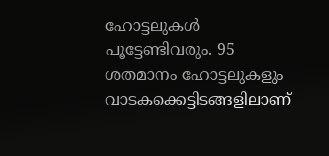ഹോട്ടലുകൾ പൂട്ടേണ്ടിവരും. 95 ശതമാനം ഹോട്ടലുകളും വാടകക്കെട്ടിടങ്ങളിലാണ്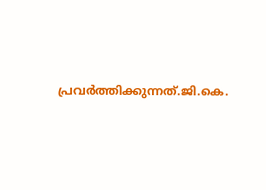പ്രവർത്തിക്കുന്നത്.ജി.കെ.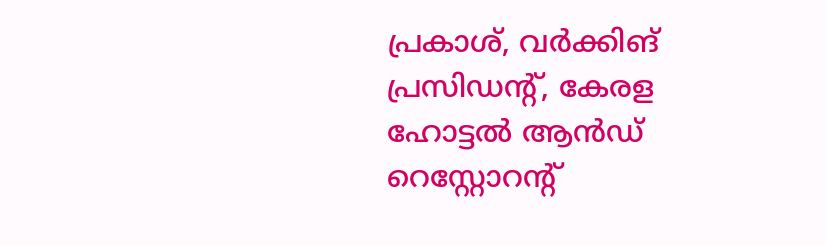പ്രകാശ്, വർക്കിങ് പ്രസിഡന്റ്, കേരള ഹോട്ടൽ ആൻഡ് റെസ്റ്റോറന്റ്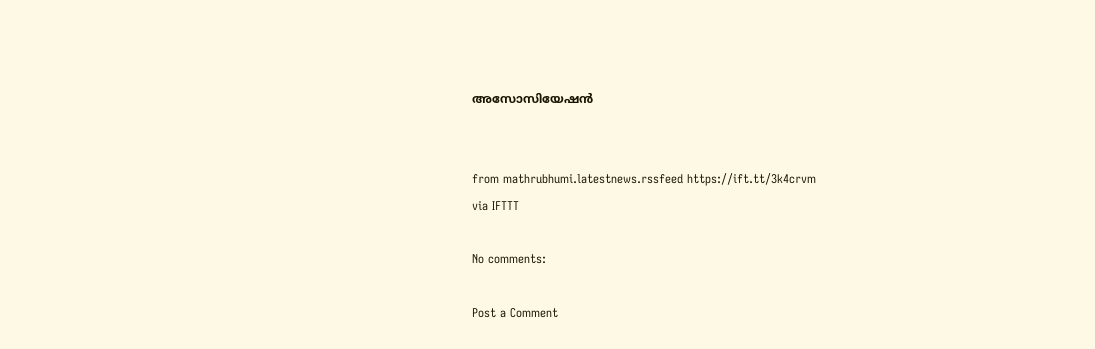അസോസിയേഷൻ


from mathrubhumi.latestnews.rssfeed https://ift.tt/3k4crvm
via IFTTT

No comments:

Post a Comment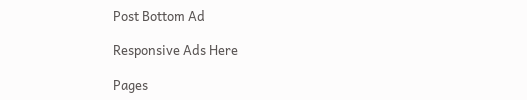Post Bottom Ad

Responsive Ads Here

Pages